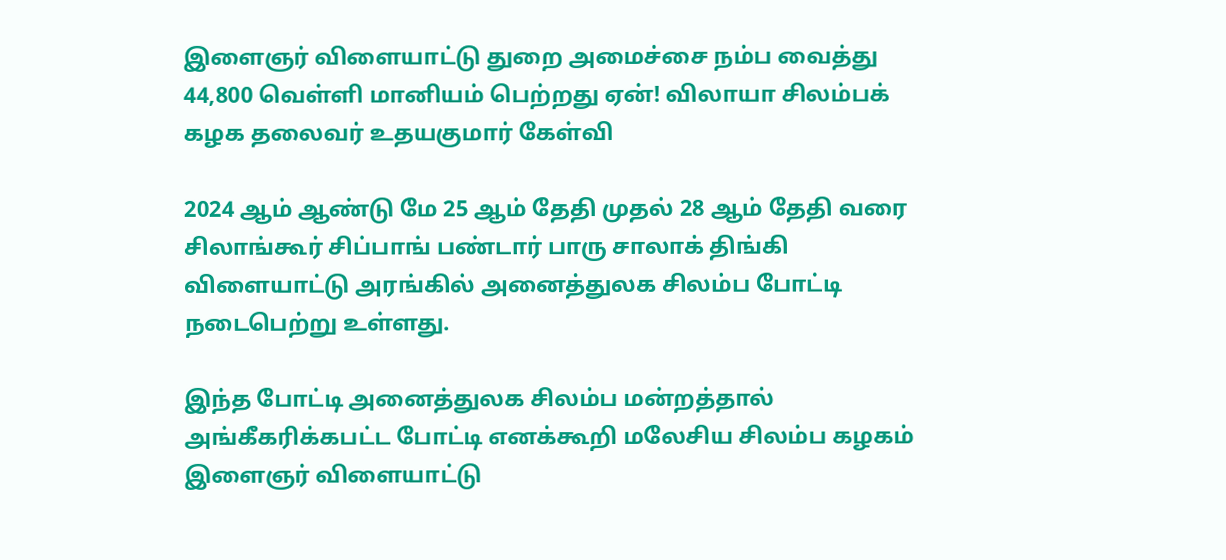இளைஞர் விளையாட்டு துறை அமைச்சை நம்ப வைத்து 44,800 வெள்ளி மானியம் பெற்றது ஏன்! விலாயா சிலம்பக் கழக தலைவர் உதயகுமார் கேள்வி

2024 ஆம் ஆண்டு மே 25 ஆம் தேதி முதல் 28 ஆம் தேதி வரை சிலாங்கூர் சிப்பாங் பண்டார் பாரு சாலாக் திங்கி விளையாட்டு அரங்கில் அனைத்துலக சிலம்ப போட்டி நடைபெற்று உள்ளது.

இந்த போட்டி அனைத்துலக சிலம்ப மன்றத்தால் அங்கீகரிக்கபட்ட போட்டி எனக்கூறி மலேசிய சிலம்ப கழகம் இளைஞர் விளையாட்டு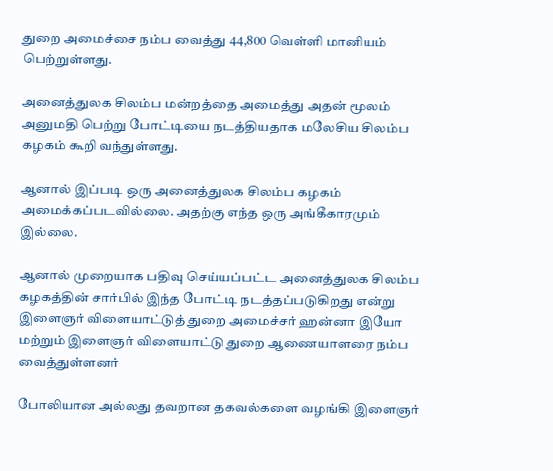துறை அமைச்சை நம்ப வைத்து 44,800 வெள்ளி மானியம் பெற்றுள்ளது.

அனைத்துலக சிலம்ப மன்றத்தை அமைத்து அதன் மூலம் அனுமதி பெற்று போட்டியை நடத்தியதாக மலேசிய சிலம்ப கழகம் கூறி வந்துள்ளது.

ஆனால் இப்படி ஒரு அனைத்துலக சிலம்ப கழகம் அமைக்கப்படவில்லை. அதற்கு எந்த ஒரு அங்கீகாரமும் இல்லை.

ஆனால் முறையாக பதிவு செய்யப்பட்ட அனைத்துலக சிலம்ப கழகத்தின் சார்பில் இந்த போட்டி நடத்தப்படுகிறது என்று இளைஞர் விளையாட்டுத் துறை அமைச்சர் ஹன்னா இயோ மற்றும் இளைஞர் விளையாட்டு துறை ஆணையாளரை நம்ப வைத்துள்ளனர்

போலியான அல்லது தவறான தகவல்களை வழங்கி இளைஞர்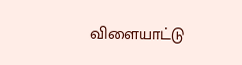விளையாட்டு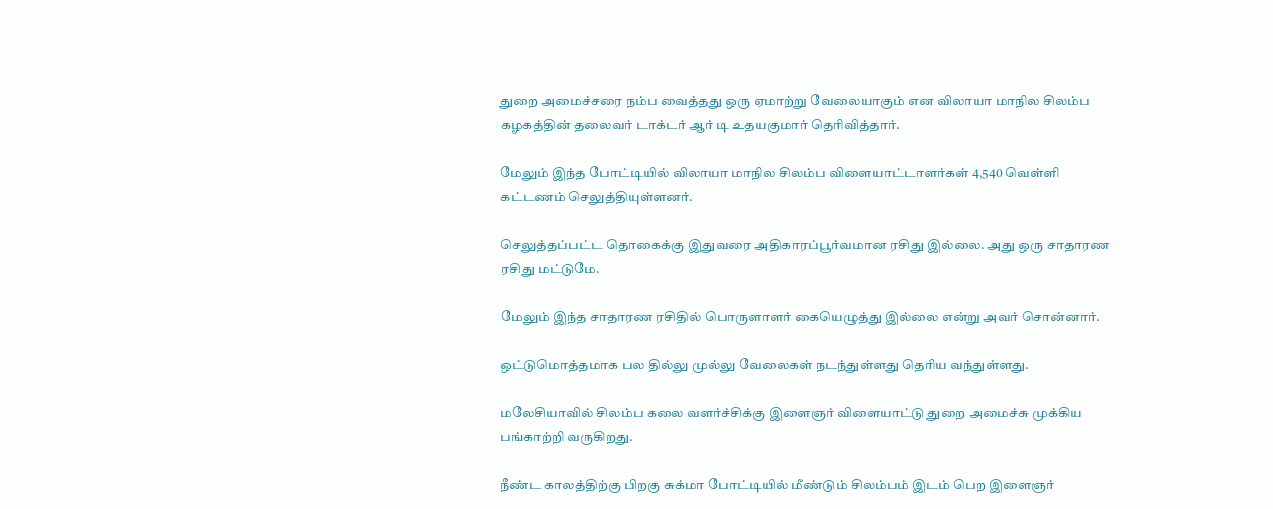துறை அமைச்சரை நம்ப வைத்தது ஒரு ஏமாற்று வேலையாகும் என விலாயா மாநில சிலம்ப கழகத்தின் தலைவர் டாக்டர் ஆர் டி உதயகுமார் தெரிவித்தார்.

மேலும் இந்த போட்டியில் விலாயா மாநில சிலம்ப விளையாட்டாளர்கள் 4,540 வெள்ளி கட்டணம் செலுத்தியுள்ளனர்.

செலுத்தப்பட்ட தொகைக்கு இதுவரை அதிகாரப்பூர்வமான ரசிது இல்லை. அது ஒரு சாதாரண ரசிது மட்டுமே.

மேலும் இந்த சாதாரண ரசிதில் பொருளாளர் கையெழுத்து இல்லை என்று அவர் சொன்னார்.

ஒட்டுமொத்தமாக பல தில்லு முல்லு வேலைகள் நடந்துள்ளது தெரிய வந்துள்ளது.

மலேசியாவில் சிலம்ப கலை வளர்ச்சிக்கு இளைஞர் விளையாட்டு துறை அமைச்சு முக்கிய பங்காற்றி வருகிறது.

நீண்ட காலத்திற்கு பிறகு சுக்மா போட்டியில் மீண்டும் சிலம்பம் இடம் பெற இளைஞர்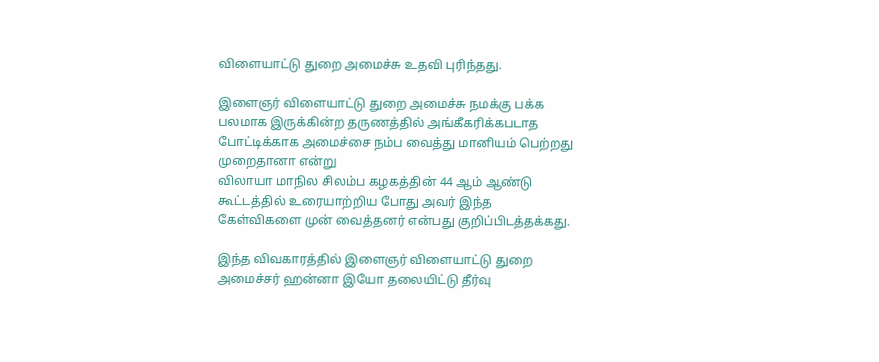விளையாட்டு துறை அமைச்சு உதவி புரிந்தது.

இளைஞர் விளையாட்டு துறை அமைச்சு நமக்கு பக்க பலமாக இருக்கின்ற தருணத்தில் அங்கீகரிக்கபடாத போட்டிக்காக அமைச்சை நம்ப வைத்து மானியம் பெற்றது முறைதானா என்று
விலாயா மாநில சிலம்ப கழகத்தின் 44 ஆம் ஆண்டு கூட்டத்தில் உரையாற்றிய போது அவர் இந்த கேள்விகளை முன் வைத்தனர் என்பது குறிப்பிடத்தக்கது.

இந்த விவகாரத்தில் இளைஞர் விளையாட்டு துறை அமைச்சர் ஹன்னா இயோ தலையிட்டு தீர்வு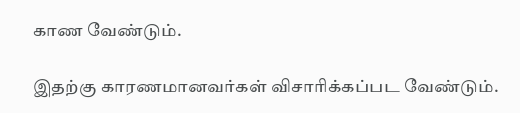காண வேண்டும்.

இதற்கு காரணமானவர்கள் விசாரிக்கப்பட வேண்டும்.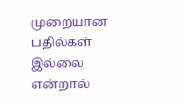முறையான பதில்கள் இல்லை என்றால்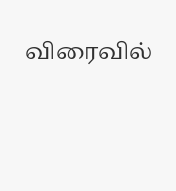விரைவில்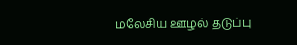மலேசிய ஊழல் தடுப்பு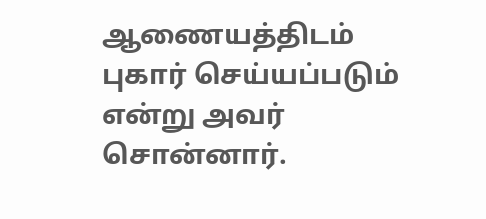ஆணையத்திடம் புகார் செய்யப்படும் என்று அவர் சொன்னார்.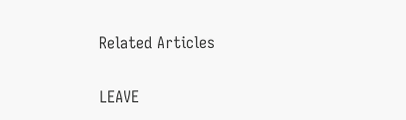Related Articles

LEAVE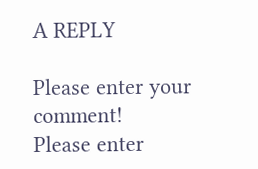A REPLY

Please enter your comment!
Please enter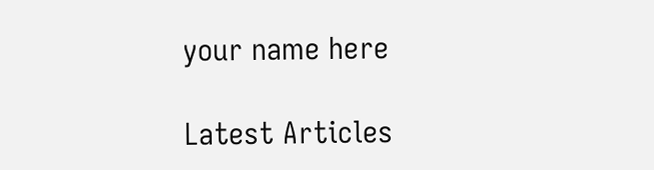your name here

Latest Articles